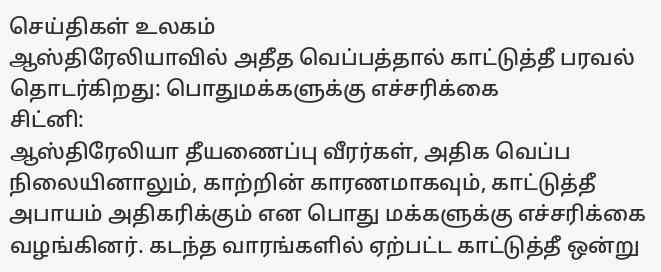செய்திகள் உலகம்
ஆஸ்திரேலியாவில் அதீத வெப்பத்தால் காட்டுத்தீ பரவல் தொடர்கிறது: பொதுமக்களுக்கு எச்சரிக்கை
சிட்னி:
ஆஸ்திரேலியா தீயணைப்பு வீரர்கள், அதிக வெப்ப நிலையினாலும், காற்றின் காரணமாகவும், காட்டுத்தீ அபாயம் அதிகரிக்கும் என பொது மக்களுக்கு எச்சரிக்கை வழங்கினர். கடந்த வாரங்களில் ஏற்பட்ட காட்டுத்தீ ஒன்று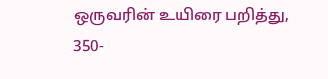ஒருவரின் உயிரை பறித்து, 350-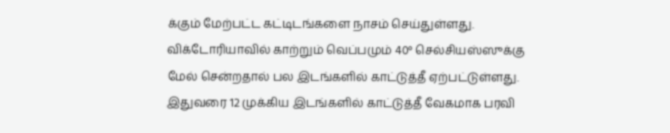க்கும் மேற்பட்ட கட்டிடங்களை நாசம் செய்துள்ளது.
விக்டோரியாவில் காற்றும் வெப்பமும் 40° செல்சியஸ்ஸுக்கு மேல் சென்றதால் பல இடங்களில் காட்டுத்தீ ஏற்பட்டுள்ளது. இதுவரை 12 முக்கிய இடங்களில் காட்டுத்தீ வேகமாக பரவி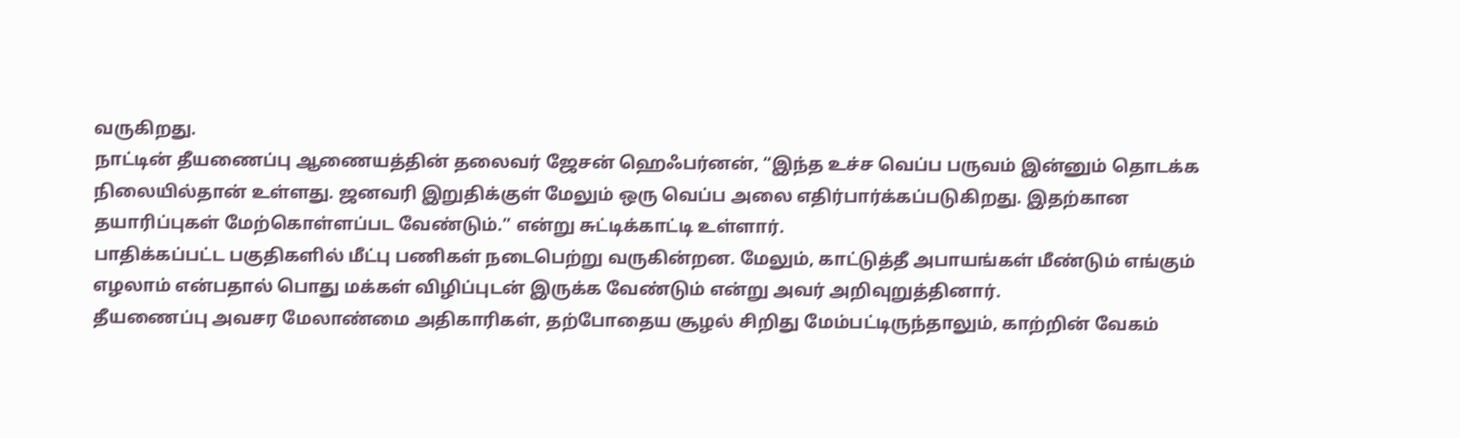வருகிறது.
நாட்டின் தீயணைப்பு ஆணையத்தின் தலைவர் ஜேசன் ஹெஃபர்னன், “இந்த உச்ச வெப்ப பருவம் இன்னும் தொடக்க நிலையில்தான் உள்ளது. ஜனவரி இறுதிக்குள் மேலும் ஒரு வெப்ப அலை எதிர்பார்க்கப்படுகிறது. இதற்கான தயாரிப்புகள் மேற்கொள்ளப்பட வேண்டும்.” என்று சுட்டிக்காட்டி உள்ளார்.
பாதிக்கப்பட்ட பகுதிகளில் மீட்பு பணிகள் நடைபெற்று வருகின்றன. மேலும், காட்டுத்தீ அபாயங்கள் மீண்டும் எங்கும் எழலாம் என்பதால் பொது மக்கள் விழிப்புடன் இருக்க வேண்டும் என்று அவர் அறிவுறுத்தினார்.
தீயணைப்பு அவசர மேலாண்மை அதிகாரிகள், தற்போதைய சூழல் சிறிது மேம்பட்டிருந்தாலும், காற்றின் வேகம்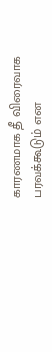காரணமாக தீ விரைவாக பரவக்கூடும் என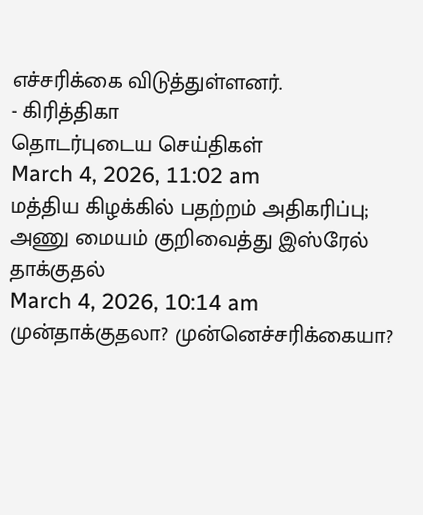எச்சரிக்கை விடுத்துள்ளனர்.
- கிரித்திகா
தொடர்புடைய செய்திகள்
March 4, 2026, 11:02 am
மத்திய கிழக்கில் பதற்றம் அதிகரிப்பு; அணு மையம் குறிவைத்து இஸ்ரேல் தாக்குதல்
March 4, 2026, 10:14 am
முன்தாக்குதலா? முன்னெச்சரிக்கையா?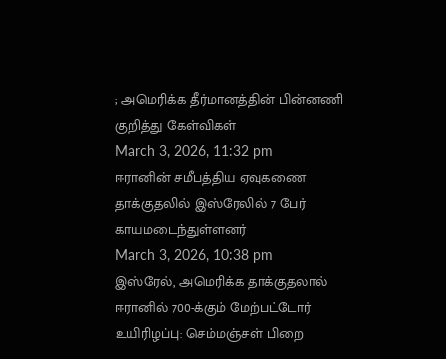; அமெரிக்க தீர்மானத்தின் பின்னணி குறித்து கேள்விகள்
March 3, 2026, 11:32 pm
ஈரானின் சமீபத்திய ஏவுகணை தாக்குதலில் இஸ்ரேலில் 7 பேர் காயமடைந்துள்ளனர்
March 3, 2026, 10:38 pm
இஸ்ரேல், அமெரிக்க தாக்குதலால் ஈரானில் 700-க்கும் மேற்பட்டோர் உயிரிழப்பு: செம்மஞ்சள் பிறை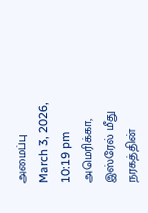அமைப்பு
March 3, 2026, 10:19 pm
அமெரிக்கா, இஸ்ரேல் மீது நரகத்தின்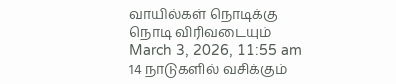வாயில்கள் நொடிக்கு நொடி விரிவடையும்
March 3, 2026, 11:55 am
14 நாடுகளில் வசிக்கும்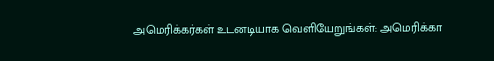அமெரிக்கர்கள் உடனடியாக வெளியேறுங்கள்: அமெரிக்கா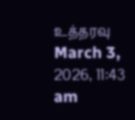உத்தரவு
March 3, 2026, 11:43 am